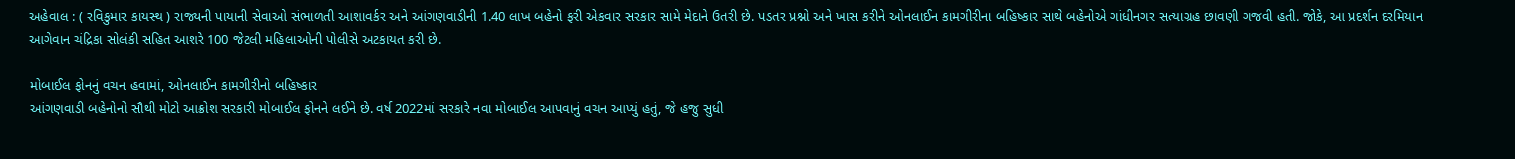અહેવાલ : ( રવિકુમાર કાયસ્થ ) રાજ્યની પાયાની સેવાઓ સંભાળતી આશાવર્કર અને આંગણવાડીની 1.40 લાખ બહેનો ફરી એકવાર સરકાર સામે મેદાને ઉતરી છે. પડતર પ્રશ્નો અને ખાસ કરીને ઓનલાઈન કામગીરીના બહિષ્કાર સાથે બહેનોએ ગાંધીનગર સત્યાગ્રહ છાવણી ગજવી હતી. જોકે, આ પ્રદર્શન દરમિયાન આગેવાન ચંદ્રિકા સોલંકી સહિત આશરે 100 જેટલી મહિલાઓની પોલીસે અટકાયત કરી છે.

મોબાઈલ ફોનનું વચન હવામાં, ઓનલાઈન કામગીરીનો બહિષ્કાર
આંગણવાડી બહેનોનો સૌથી મોટો આક્રોશ સરકારી મોબાઈલ ફોનને લઈને છે. વર્ષ 2022માં સરકારે નવા મોબાઈલ આપવાનું વચન આપ્યું હતું, જે હજુ સુધી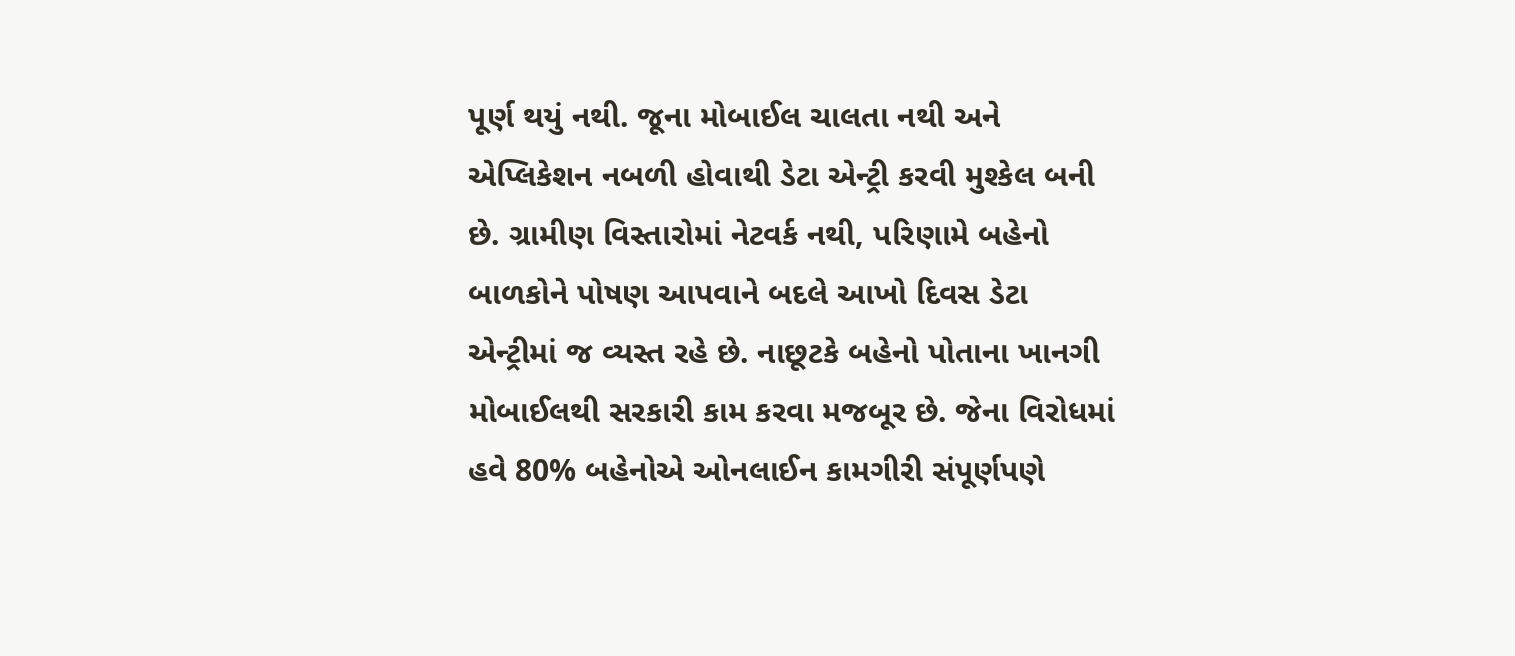પૂર્ણ થયું નથી. જૂના મોબાઈલ ચાલતા નથી અને એપ્લિકેશન નબળી હોવાથી ડેટા એન્ટ્રી કરવી મુશ્કેલ બની છે. ગ્રામીણ વિસ્તારોમાં નેટવર્ક નથી, પરિણામે બહેનો બાળકોને પોષણ આપવાને બદલે આખો દિવસ ડેટા એન્ટ્રીમાં જ વ્યસ્ત રહે છે. નાછૂટકે બહેનો પોતાના ખાનગી મોબાઈલથી સરકારી કામ કરવા મજબૂર છે. જેના વિરોધમાં હવે 80% બહેનોએ ઓનલાઈન કામગીરી સંપૂર્ણપણે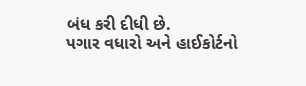બંધ કરી દીધી છે.
પગાર વધારો અને હાઈકોર્ટનો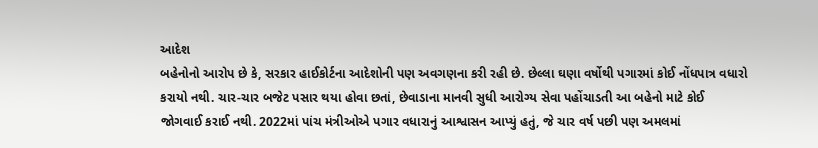આદેશ
બહેનોનો આરોપ છે કે, સરકાર હાઈકોર્ટના આદેશોની પણ અવગણના કરી રહી છે. છેલ્લા ઘણા વર્ષોથી પગારમાં કોઈ નોંધપાત્ર વધારો કરાયો નથી. ચાર-ચાર બજેટ પસાર થયા હોવા છતાં, છેવાડાના માનવી સુધી આરોગ્ય સેવા પહોંચાડતી આ બહેનો માટે કોઈ જોગવાઈ કરાઈ નથી. 2022માં પાંચ મંત્રીઓએ પગાર વધારાનું આશ્વાસન આપ્યું હતું, જે ચાર વર્ષ પછી પણ અમલમાં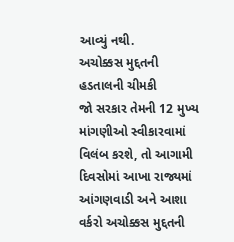આવ્યું નથી.
અચોક્કસ મુદ્દતની હડતાલની ચીમકી
જો સરકાર તેમની 12 મુખ્ય માંગણીઓ સ્વીકારવામાં વિલંબ કરશે, તો આગામી દિવસોમાં આખા રાજ્યમાં આંગણવાડી અને આશા વર્કરો અચોક્કસ મુદ્દતની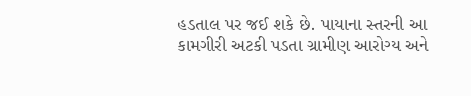હડતાલ પર જઈ શકે છે. પાયાના સ્તરની આ કામગીરી અટકી પડતા ગ્રામીણ આરોગ્ય અને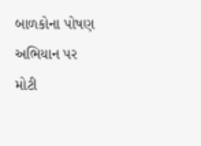બાળકોના પોષણ અભિયાન પર મોટી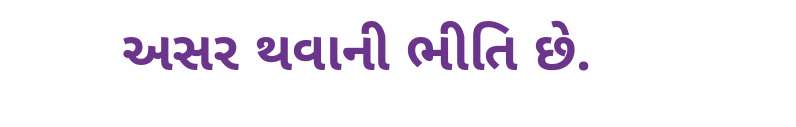અસર થવાની ભીતિ છે.